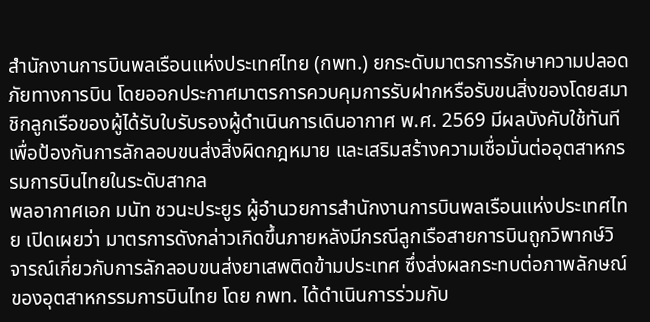สำนักงานการบินพลเรือนแห่งประเทศไทย (กพท.) ยกระดับมาตรการรักษาความปลอดภัยทางการบิน โดยออกประกาศมาตรการควบคุมการรับฝากหรือรับขนสิ่งของโดยสมาชิกลูกเรือของผู้ได้รับใบรับรองผู้ดำเนินการเดินอากาศ พ.ศ. 2569 มีผลบังคับใช้ทันที เพื่อป้องกันการลักลอบขนส่งสิ่งผิดกฎหมาย และเสริมสร้างความเชื่อมั่นต่ออุตสาหกรรมการบินไทยในระดับสากล
พลอากาศเอก มนัท ชวนะประยูร ผู้อำนวยการสำนักงานการบินพลเรือนแห่งประเทศไทย เปิดเผยว่า มาตรการดังกล่าวเกิดขึ้นภายหลังมีกรณีลูกเรือสายการบินถูกวิพากษ์วิจารณ์เกี่ยวกับการลักลอบขนส่งยาเสพติดข้ามประเทศ ซึ่งส่งผลกระทบต่อภาพลักษณ์ของอุตสาหกรรมการบินไทย โดย กพท. ได้ดำเนินการร่วมกับ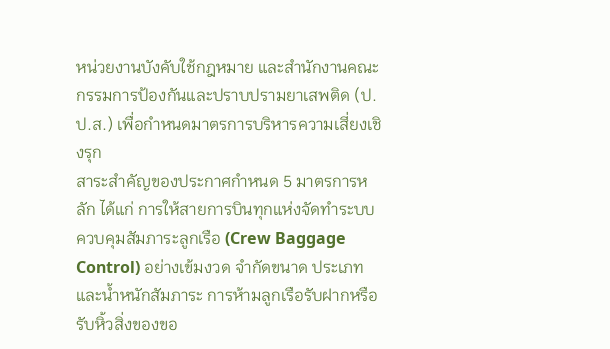หน่วยงานบังคับใช้กฎหมาย และสำนักงานคณะกรรมการป้องกันและปราบปรามยาเสพติด (ป.ป.ส.) เพื่อกำหนดมาตรการบริหารความเสี่ยงเชิงรุก
สาระสำคัญของประกาศกำหนด 5 มาตรการหลัก ได้แก่ การให้สายการบินทุกแห่งจัดทำระบบควบคุมสัมภาระลูกเรือ (Crew Baggage Control) อย่างเข้มงวด จำกัดขนาด ประเภท และน้ำหนักสัมภาระ การห้ามลูกเรือรับฝากหรือรับหิ้วสิ่งของขอ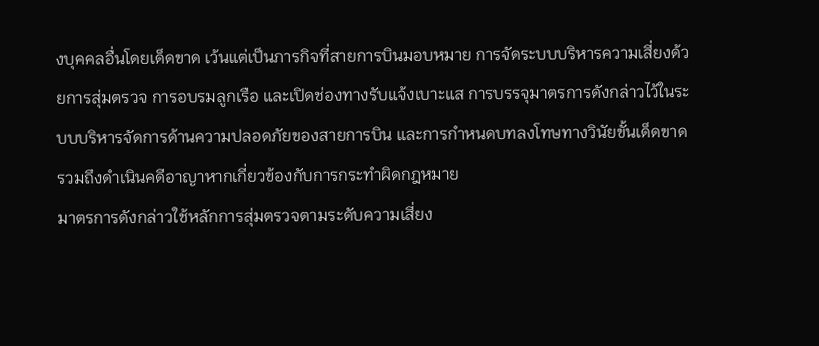งบุคคลอื่นโดยเด็ดขาด เว้นแต่เป็นภารกิจที่สายการบินมอบหมาย การจัดระบบบริหารความเสี่ยงด้วยการสุ่มตรวจ การอบรมลูกเรือ และเปิดช่องทางรับแจ้งเบาะแส การบรรจุมาตรการดังกล่าวไว้ในระบบบริหารจัดการด้านความปลอดภัยของสายการบิน และการกำหนดบทลงโทษทางวินัยขั้นเด็ดขาด รวมถึงดำเนินคดีอาญาหากเกี่ยวข้องกับการกระทำผิดกฎหมาย
มาตรการดังกล่าวใช้หลักการสุ่มตรวจตามระดับความเสี่ยง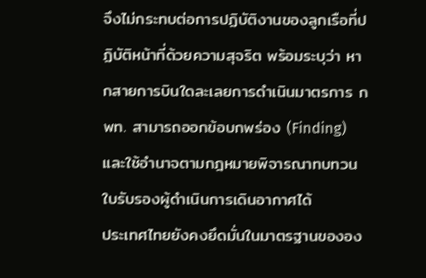จึงไม่กระทบต่อการปฏิบัติงานของลูกเรือที่ปฏิบัติหน้าที่ด้วยความสุจริต พร้อมระบุว่า หากสายการบินใดละเลยการดำเนินมาตรการ กพท. สามารถออกข้อบกพร่อง (Finding) และใช้อำนาจตามกฎหมายพิจารณาทบทวนใบรับรองผู้ดำเนินการเดินอากาศได้
ประเทศไทยยังคงยึดมั่นในมาตรฐานขององ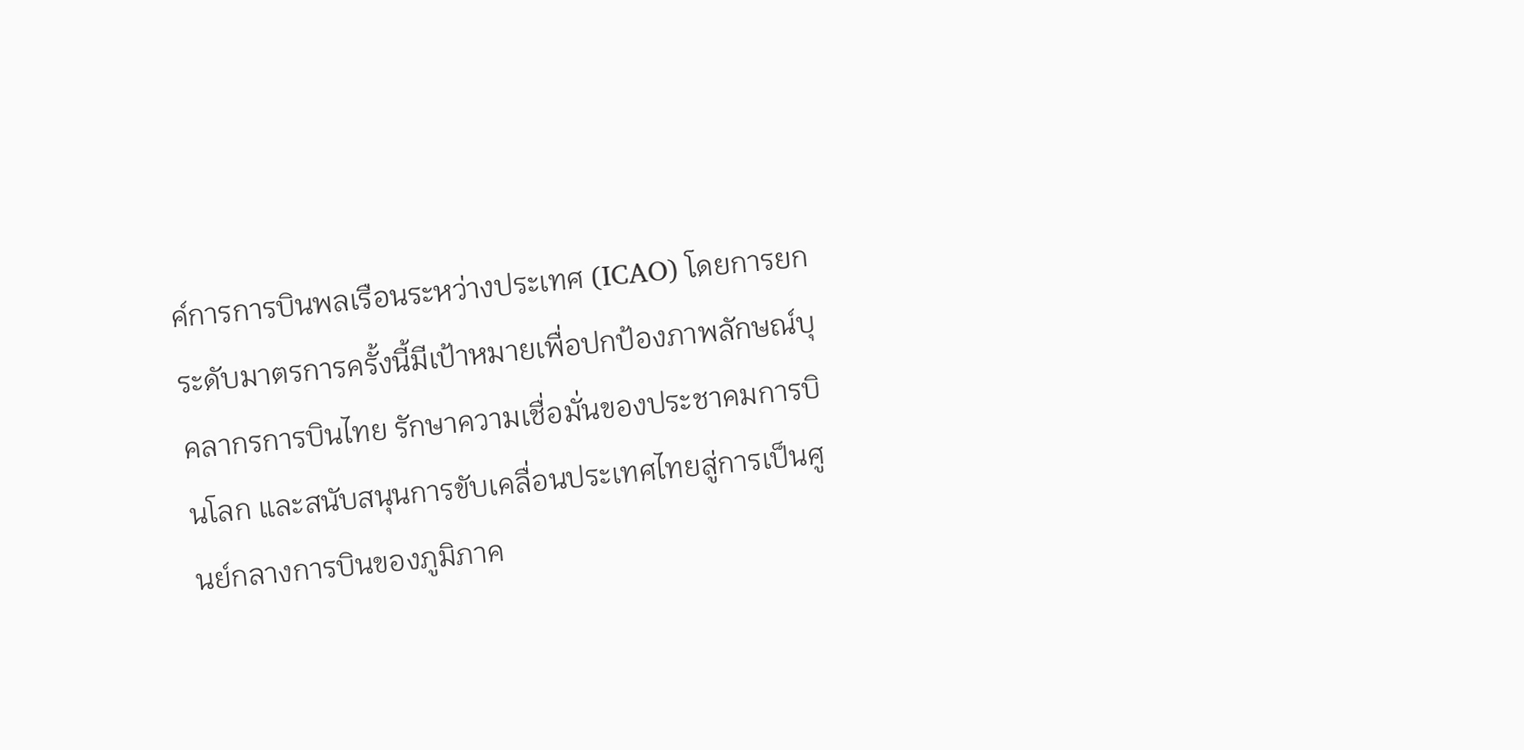ค์การการบินพลเรือนระหว่างประเทศ (ICAO) โดยการยกระดับมาตรการครั้งนี้มีเป้าหมายเพื่อปกป้องภาพลักษณ์บุคลากรการบินไทย รักษาความเชื่อมั่นของประชาคมการบินโลก และสนับสนุนการขับเคลื่อนประเทศไทยสู่การเป็นศูนย์กลางการบินของภูมิภาค